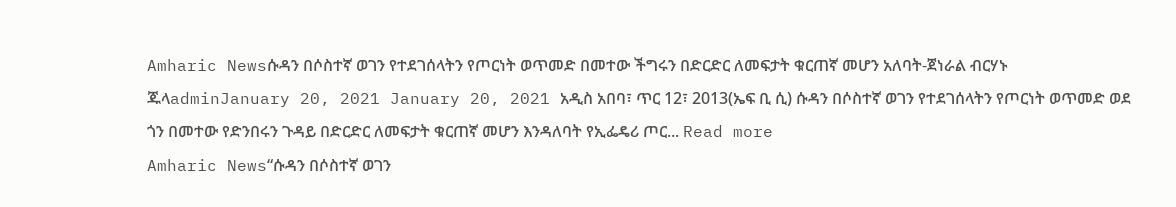Amharic Newsሱዳን በሶስተኛ ወገን የተደገሰላትን የጦርነት ወጥመድ በመተው ችግሩን በድርድር ለመፍታት ቁርጠኛ መሆን አለባት-ጀነራል ብርሃኑ ጁላadminJanuary 20, 2021 January 20, 2021 አዲስ አበባ፣ ጥር 12፣ 2013(ኤፍ ቢ ሲ) ሱዳን በሶስተኛ ወገን የተደገሰላትን የጦርነት ወጥመድ ወደ ጎን በመተው የድንበሩን ጉዳይ በድርድር ለመፍታት ቁርጠኛ መሆን እንዳለባት የኢፌዴሪ ጦር... Read more
Amharic News“ሱዳን በሶስተኛ ወገን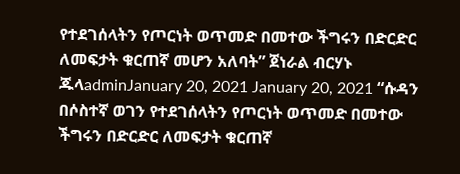የተደገሰላትን የጦርነት ወጥመድ በመተው ችግሩን በድርድር ለመፍታት ቁርጠኛ መሆን አለባት” ጀነራል ብርሃኑ ጁላadminJanuary 20, 2021 January 20, 2021 “ሱዳን በሶስተኛ ወገን የተደገሰላትን የጦርነት ወጥመድ በመተው ችግሩን በድርድር ለመፍታት ቁርጠኛ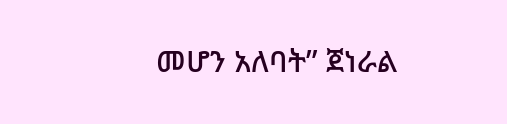መሆን አለባት” ጀነራል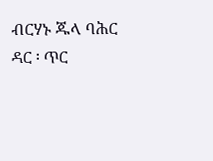ብርሃኑ ጁላ ባሕር ዳር ፡ ጥር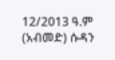12/2013 ዓ.ም (አብመድ) ሱዳን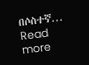በሶስተኛ... Read more